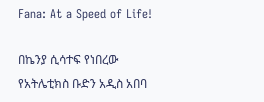Fana: At a Speed of Life!

በኬንያ ሲሳተፍ የነበረው የአትሌቲክስ ቡድን አዲስ አበባ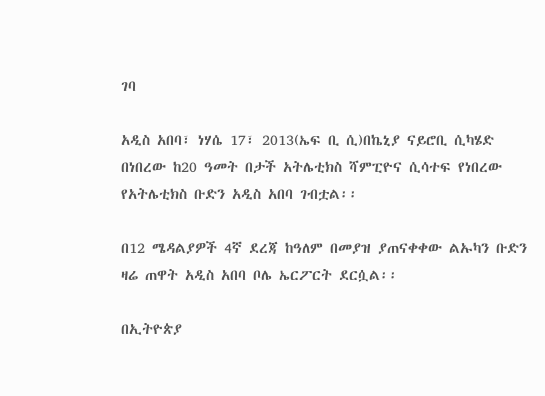ገባ

አዲስ አበባ፣ ነሃሴ 17፣ 2013(ኤፍ ቢ ሲ)በኬኒያ ናይሮቢ ሲካሄድ በነበረው ከ20 ዓመት በታች አትሌቲክስ ሻምፒዮና ሲሳተፍ የነበረው የአትሌቲክስ ቡድን አዲስ አበባ ገብቷል፡፡

በ12 ሜዳልያዎች 4ኛ ደረጃ ከዓለም በመያዝ ያጠናቀቀው ልኡካን ቡድን ዛሬ ጠዋት አዲስ አበባ ቦሌ ኤርፖርት ደርሷል፡፡

በኢትዮጵያ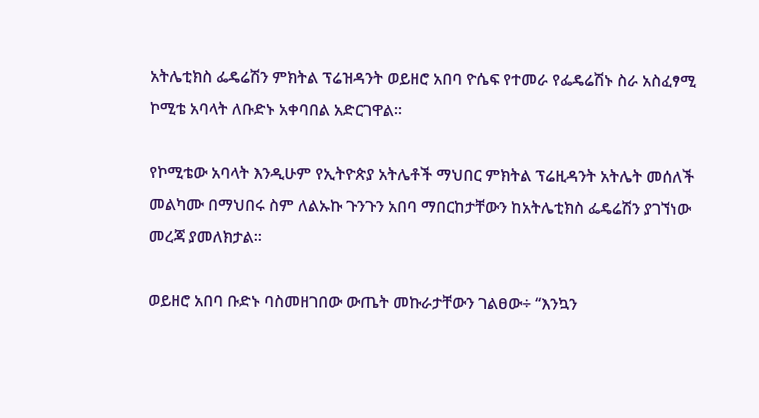አትሌቲክስ ፌዴሬሽን ምክትል ፕሬዝዳንት ወይዘሮ አበባ ዮሴፍ የተመራ የፌዴሬሽኑ ስራ አስፈፃሚ ኮሚቴ አባላት ለቡድኑ አቀባበል አድርገዋል፡፡

የኮሚቴው አባላት እንዲሁም የኢትዮጵያ አትሌቶች ማህበር ምክትል ፕሬዚዳንት አትሌት መሰለች መልካሙ በማህበሩ ስም ለልኡኩ ጉንጉን አበባ ማበርከታቸውን ከአትሌቲክስ ፌዴሬሽን ያገኘነው መረጃ ያመለክታል።

ወይዘሮ አበባ ቡድኑ ባስመዘገበው ውጤት መኩራታቸውን ገልፀው÷ ‘‘እንኳን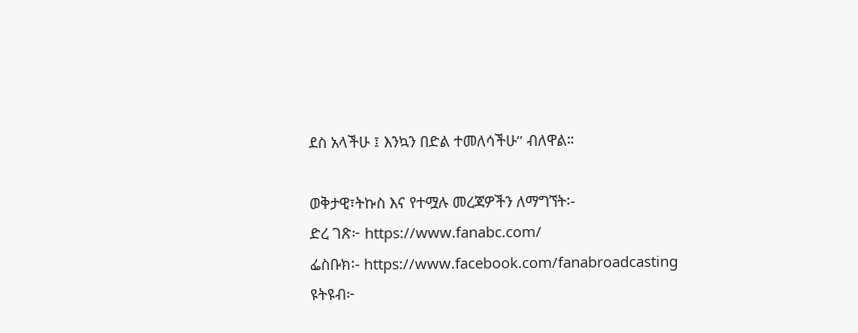ደስ አላችሁ ፤ እንኳን በድል ተመለሳችሁ’’ ብለዋል።

ወቅታዊ፣ትኩስ እና የተሟሉ መረጃዎችን ለማግኘት፡-
ድረ ገጽ፦ https://www.fanabc.com/
ፌስቡክ፡- https://www.facebook.com/fanabroadcasting
ዩትዩብ፦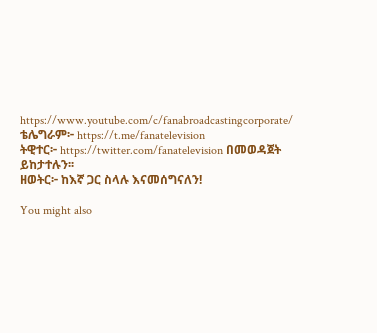https://www.youtube.com/c/fanabroadcastingcorporate/
ቴሌግራም፦ https://t.me/fanatelevision
ትዊተር፦ https://twitter.com/fanatelevision በመወዳጀት ይከታተሉን፡፡
ዘወትር፦ ከእኛ ጋር ስላሉ እናመሰግናለን!

You might also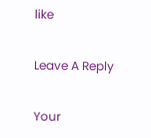like

Leave A Reply

Your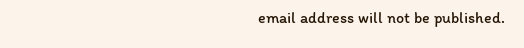email address will not be published.